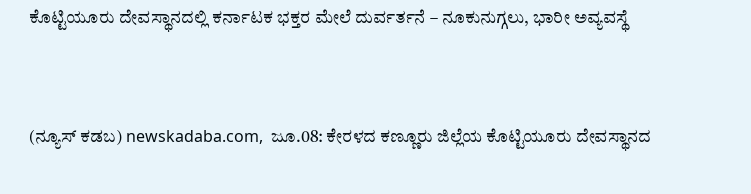ಕೊಟ್ಟಿಯೂರು ದೇವಸ್ಥಾನದಲ್ಲಿ ಕರ್ನಾಟಕ ಭಕ್ತರ ಮೇಲೆ ದುರ್ವರ್ತನೆ – ನೂಕುನುಗ್ಗಲು, ಭಾರೀ ಅವ್ಯವಸ್ಥೆ



(ನ್ಯೂಸ್ ಕಡಬ) newskadaba.com,  ಜೂ.08: ಕೇರಳದ ಕಣ್ಣೂರು ಜಿಲ್ಲೆಯ ಕೊಟ್ಟಿಯೂರು ದೇವಸ್ಥಾನದ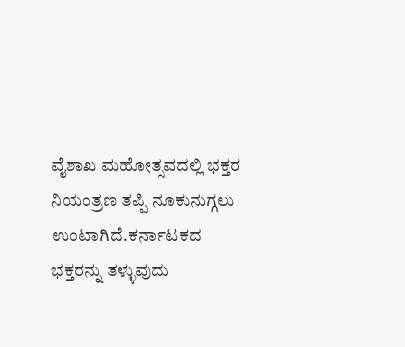ವೈಶಾಖ ಮಹೋತ್ಸವದಲ್ಲಿ ಭಕ್ತರ ನಿಯಂತ್ರಣ ತಪ್ಪಿ ನೂಕುನುಗ್ಗಲು ಉಂಟಾಗಿದೆ.ಕರ್ನಾಟಕದ ಭಕ್ತರನ್ನು ತಳ್ಳುವುದು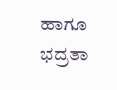ಹಾಗೂ ಭದ್ರತಾ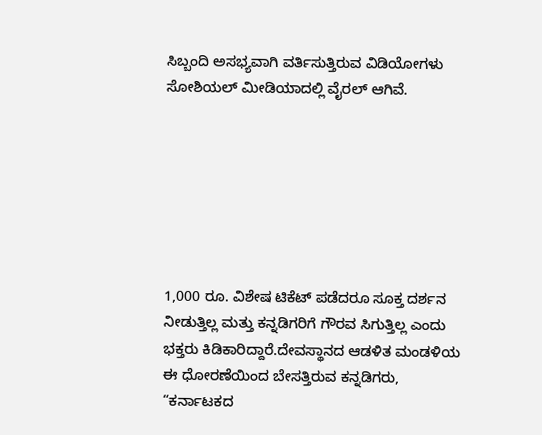ಸಿಬ್ಬಂದಿ ಅಸಭ್ಯವಾಗಿ ವರ್ತಿಸುತ್ತಿರುವ ವಿಡಿಯೋಗಳು ಸೋಶಿಯಲ್ ಮೀಡಿಯಾದಲ್ಲಿ ವೈರಲ್ ಆಗಿವೆ.







1,000 ರೂ. ವಿಶೇಷ ಟಿಕೆಟ್ ಪಡೆದರೂ ಸೂಕ್ತ ದರ್ಶನ ನೀಡುತ್ತಿಲ್ಲ ಮತ್ತು ಕನ್ನಡಿಗರಿಗೆ ಗೌರವ ಸಿಗುತ್ತಿಲ್ಲ ಎಂದು ಭಕ್ತರು ಕಿಡಿಕಾರಿದ್ದಾರೆ.ದೇವಸ್ಥಾನದ ಆಡಳಿತ ಮಂಡಳಿಯ ಈ ಧೋರಣೆಯಿಂದ ಬೇಸತ್ತಿರುವ ಕನ್ನಡಿಗರು, “ಕರ್ನಾಟಕದ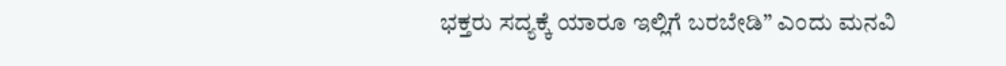ಭಕ್ತರು ಸದ್ಯಕ್ಕೆ ಯಾರೂ ಇಲ್ಲಿಗೆ ಬರಬೇಡಿ” ಎಂದು ಮನವಿ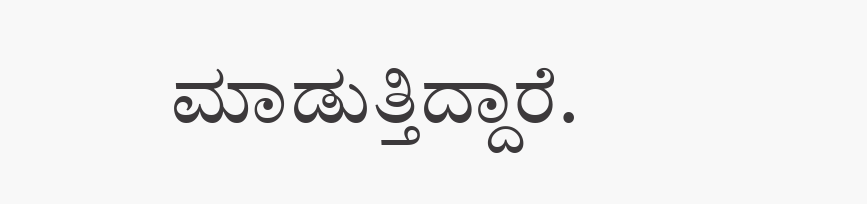ಮಾಡುತ್ತಿದ್ದಾರೆ.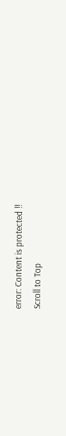error: Content is protected !!
Scroll to Top